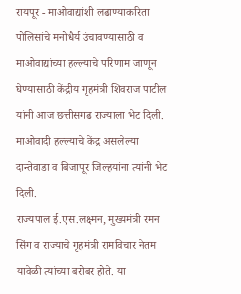रायपूर - माओवाद्यांशी लढाण्याकरिता पोलिसांचे मनोधैर्य उंचावण्यासाठी व माओवाद्यांच्या हल्ल्याचे परिणाम जाणून घेण्यासाठी केंद्रीय गृहमंत्री शिवराज पाटील यांनी आज छत्तीसगढ राज्याला भेट दिली. माओवादी हल्ल्याचे केंद्र असलेल्या दान्तेवाडा व बिजापूर जिल्हयांना त्यांनी भेट दिली.
राज्यपाल ई.एस.लक्ष्मन, मुख्यमंत्री रमन सिंग व राज्याचे गृहमंत्री रामविचार नेतम यावेळी त्यांच्या बरोबर होते. या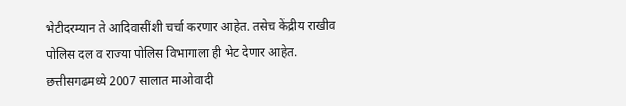भेटीदरम्यान ते आदिवासींशी चर्चा करणार आहेत. तसेच केंद्रीय राखीव पोलिस दल व राज्या पोलिस विभागाला ही भेट देणार आहेत.
छत्तीसगढमध्ये 2007 सालात माओवादी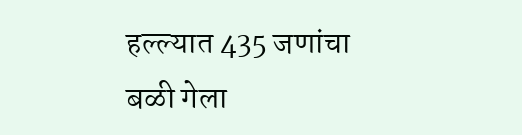हल्ल्यात 435 जणांचा बळी गेला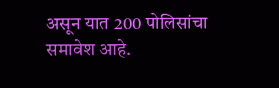असून यात 200 पोलिसांचा समावेश आहे.